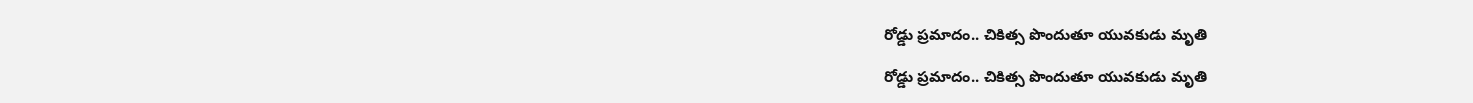రోడ్డు ప్రమాదం.. చికిత్స పొందుతూ యువకుడు మృతి

రోడ్డు ప్రమాదం.. చికిత్స పొందుతూ యువకుడు మృతి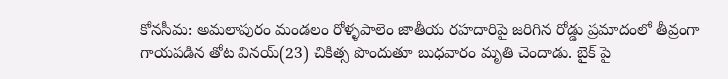కోనసీమ: అమలాపురం మండలం రోళ్ళపాలెం జాతీయ రహదారిపై జరిగిన రోడ్డు ప్రమాదంలో తీవ్రంగా గాయపడిన తోట వినయ్(23) చికిత్స పొందుతూ బుధవారం మృతి చెందాడు. బైక్ పై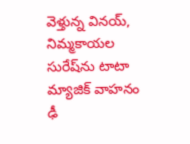వెళ్తున్న వినయ్, నిమ్మకాయల సురేష్‌ను టాటా మ్యాజిక్ వాహనం ఢీ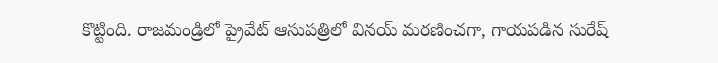కొట్టింది. రాజమండ్రిలో ప్రైవేట్ ఆసుపత్రిలో వినయ్ మరణించగా, గాయపడిన సురేష్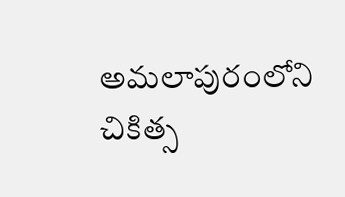అమలాపురంలోని చికిత్స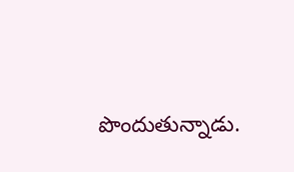పొందుతున్నాడు.